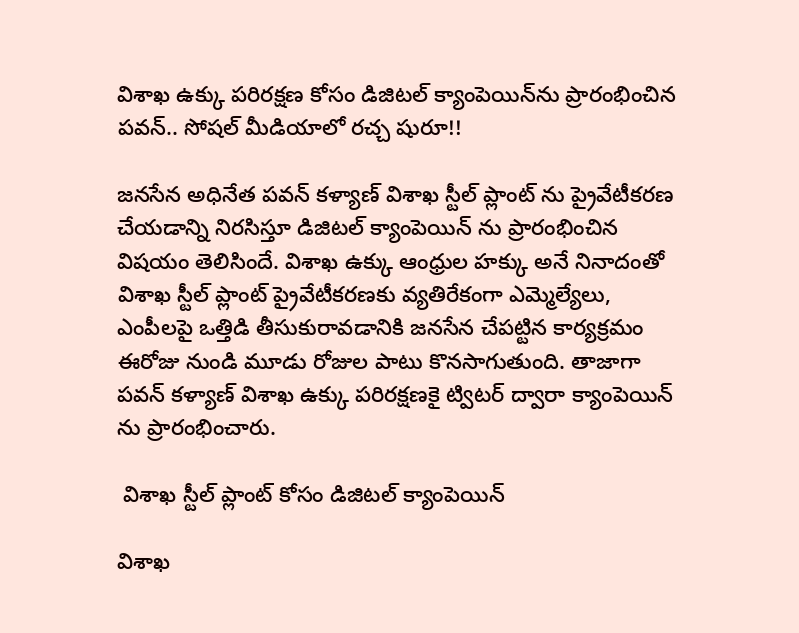విశాఖ ఉక్కు పరిరక్షణ కోసం డిజిటల్ క్యాంపెయిన్‌ను ప్రారంభించిన పవన్.. సోషల్ మీడియాలో రచ్చ షురూ!!

జనసేన అధినేత పవన్ కళ్యాణ్ విశాఖ స్టీల్ ప్లాంట్ ను ప్రైవేటీకరణ చేయడాన్ని నిరసిస్తూ డిజిటల్ క్యాంపెయిన్ ను ప్రారంభించిన విషయం తెలిసిందే. విశాఖ ఉక్కు ఆంధ్రుల హక్కు అనే నినాదంతో విశాఖ స్టీల్ ప్లాంట్ ప్రైవేటీకరణకు వ్యతిరేకంగా ఎమ్మెల్యేలు, ఎంపీలపై ఒత్తిడి తీసుకురావడానికి జనసేన చేపట్టిన కార్యక్రమం ఈరోజు నుండి మూడు రోజుల పాటు కొనసాగుతుంది. తాజాగా పవన్ కళ్యాణ్ విశాఖ ఉక్కు పరిరక్షణకై ట్విటర్ ద్వారా క్యాంపెయిన్ ను ప్రారంభించారు.

 విశాఖ స్టీల్ ప్లాంట్ కోసం డిజిటల్ క్యాంపెయిన్

విశాఖ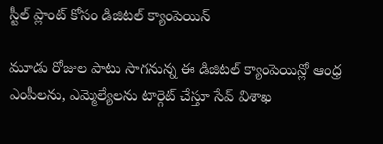స్టీల్ ప్లాంట్ కోసం డిజిటల్ క్యాంపెయిన్

మూడు రోజుల పాటు సాగనున్న ఈ డిజిటల్ క్యాంపెయిన్లో ఆంధ్ర ఎంపీలను, ఎమ్మెల్యేలను టార్గెట్ చేస్తూ సేవ్ విశాఖ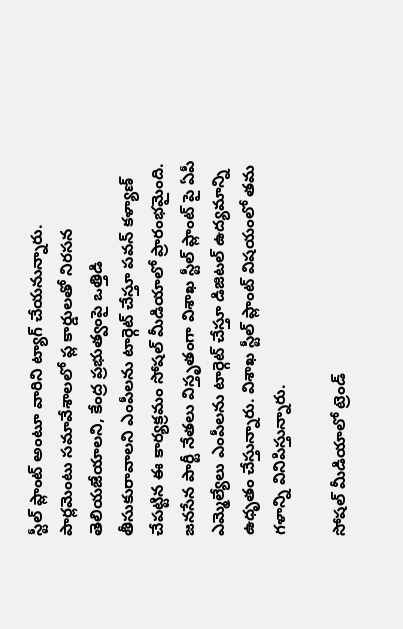స్టీల్ ప్లాంట్ అంటూ వారిని ట్యాగ్ చేయనున్నారు. పార్లమెంటు సమావేశాలలో ప్ల కార్డులతో నిరసన తెలియజేయాలని, కేంద్ర ప్రభుత్వంపై ఒత్తిడి తీసుకురావాలని ఎంపీలను టార్గెట్ చేస్తూ పవన్ కళ్యాణ్ చేపట్టిన ఈ కార్యక్రమం సోషల్ మీడియాలో ప్రారంభమైంది. జనసేన పార్టీ నేతలు విస్తృతంగా విశాఖ స్టీల్ ప్లాంట్ పై ఏపీ ఎమ్మెల్యేలు ఎంపీలను టార్గెట్ చేస్తూ డిజిటల్ ఉద్యమాన్ని ఉధృతం చేస్తున్నారు. విశాఖ స్టీల్ ప్లాంట్ విషయంలో తమ గళాన్ని వినిపిస్తున్నారు.

సోషల్ మీడియాలో ట్రెండ్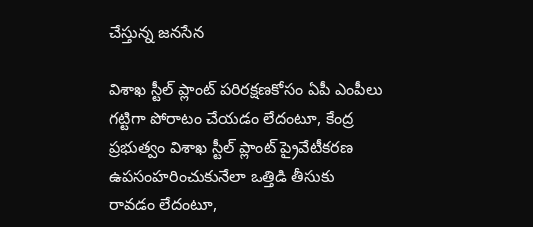చేస్తున్న జనసేన

విశాఖ స్టీల్ ప్లాంట్ పరిరక్షణకోసం ఏపీ ఎంపీలు గట్టిగా పోరాటం చేయడం లేదంటూ, కేంద్ర ప్రభుత్వం విశాఖ స్టీల్ ప్లాంట్ ప్రైవేటీకరణ ఉపసంహరించుకునేలా ఒత్తిడి తీసుకు రావడం లేదంటూ,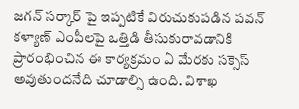జగన్ సర్కార్ పై ఇప్పటికే విరుచుకుపడిన పవన్ కళ్యాణ్ ఎంపీలపై ఒత్తిడి తీసుకురావడానికి ప్రారంభించిన ఈ కార్యక్రమం ఏ మేరకు సక్సెస్ అవుతుందనేది చూడాల్సి ఉంది. విశాఖ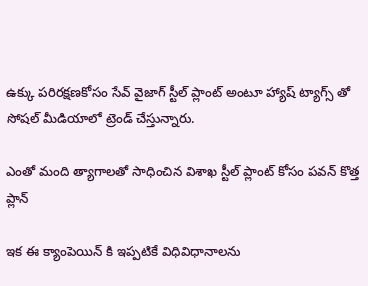ఉక్కు పరిరక్షణకోసం సేవ్ వైజాగ్ స్టీల్ ప్లాంట్ అంటూ హ్యాష్ ట్యాగ్స్ తో సోషల్ మీడియాలో ట్రెండ్ చేస్తున్నారు.

ఎంతో మంది త్యాగాలతో సాధించిన విశాఖ స్టీల్ ప్లాంట్ కోసం పవన్ కొత్త ప్లాన్

ఇక ఈ క్యాంపెయిన్ కి ఇప్పటికే విధివిధానాలను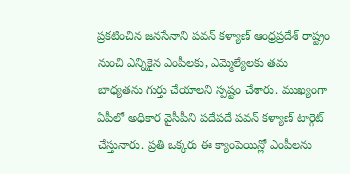ప్రకటించిన జనసేనాని పవన్ కళ్యాణ్ ఆంధ్రప్రదేశ్ రాష్ట్రం నుంచి ఎన్నికైన ఎంపీలకు, ఎమ్మెల్యేలకు తమ బాధ్యతను గుర్తు చేయాలని స్పష్టం చేశారు. ముఖ్యంగా ఏపీలో అధికార వైసీపీని పదేపదే పవన్ కళ్యాణ్ టార్గెట్ చేస్తునారు. ప్రతి ఒక్కరు ఈ క్యాంపెయిన్లో ఎంపీలను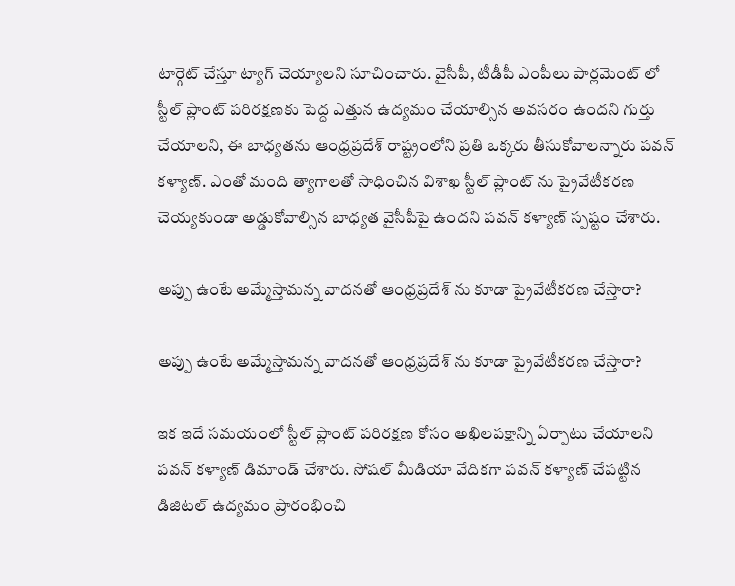టార్గెట్ చేస్తూ ట్యాగ్ చెయ్యాలని సూచించారు. వైసీపీ, టీడీపీ ఎంపీలు పార్లమెంట్ లో స్టీల్ ప్లాంట్ పరిరక్షణకు పెద్ద ఎత్తున ఉద్యమం చేయాల్సిన అవసరం ఉందని గుర్తు చేయాలని, ఈ బాధ్యతను ఆంధ్రప్రదేశ్ రాష్ట్రంలోని ప్రతి ఒక్కరు తీసుకోవాలన్నారు పవన్ కళ్యాణ్. ఎంతో మంది త్యాగాలతో సాధించిన విశాఖ స్టీల్ ప్లాంట్ ను ప్రైవేటీకరణ చెయ్యకుండా అడ్డుకోవాల్సిన బాధ్యత వైసీపీపై ఉందని పవన్ కళ్యాణ్ స్పష్టం చేశారు.

అప్పు ఉంటే అమ్మేస్తామన్న వాదనతో ఆంధ్రప్రదేశ్ ను కూడా ప్రైవేటీకరణ చేస్తారా?

అప్పు ఉంటే అమ్మేస్తామన్న వాదనతో ఆంధ్రప్రదేశ్ ను కూడా ప్రైవేటీకరణ చేస్తారా?

ఇక ఇదే సమయంలో స్టీల్ ప్లాంట్ పరిరక్షణ కోసం అఖిలపక్షాన్ని ఏర్పాటు చేయాలని పవన్ కళ్యాణ్ డిమాండ్ చేశారు. సోషల్ మీడియా వేదికగా పవన్ కళ్యాణ్ చేపట్టిన డిజిటల్ ఉద్యమం ప్రారంభించి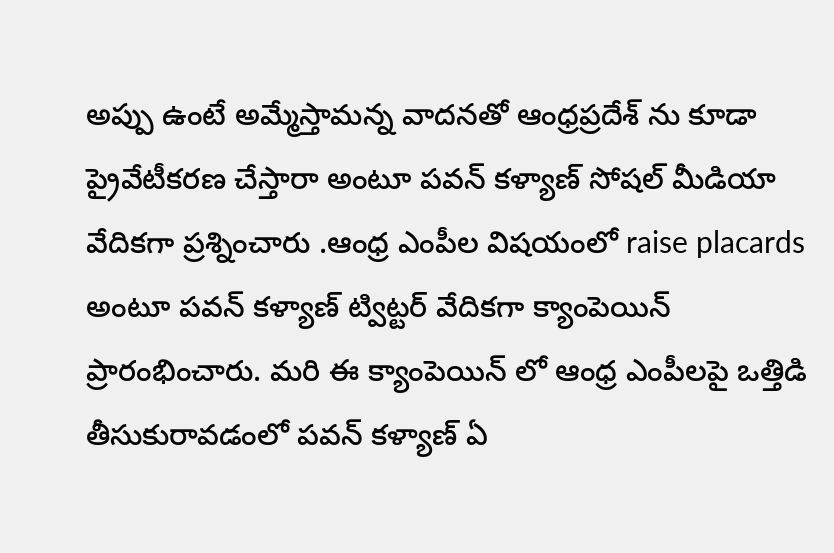అప్పు ఉంటే అమ్మేస్తామన్న వాదనతో ఆంధ్రప్రదేశ్ ను కూడా ప్రైవేటీకరణ చేస్తారా అంటూ పవన్ కళ్యాణ్ సోషల్ మీడియా వేదికగా ప్రశ్నించారు .ఆంధ్ర ఎంపీల విషయంలో raise placards అంటూ పవన్ కళ్యాణ్ ట్విట్టర్ వేదికగా క్యాంపెయిన్ ప్రారంభించారు. మరి ఈ క్యాంపెయిన్ లో ఆంధ్ర ఎంపీలపై ఒత్తిడి తీసుకురావడంలో పవన్ కళ్యాణ్ ఏ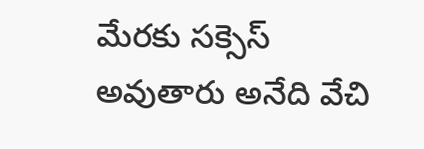మేరకు సక్సెస్ అవుతారు అనేది వేచి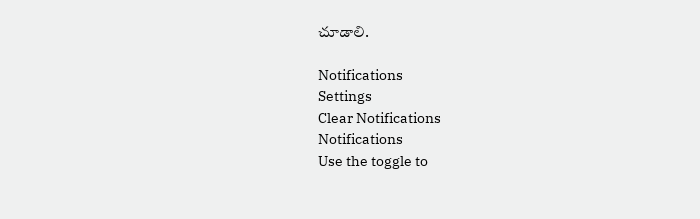చూడాలి.

Notifications
Settings
Clear Notifications
Notifications
Use the toggle to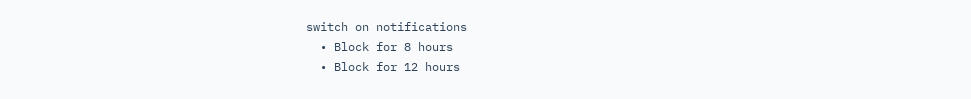switch on notifications
  • Block for 8 hours
  • Block for 12 hours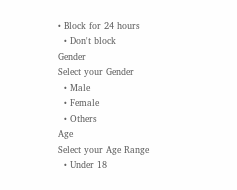• Block for 24 hours
  • Don't block
Gender
Select your Gender
  • Male
  • Female
  • Others
Age
Select your Age Range
  • Under 18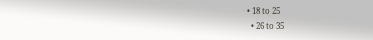• 18 to 25
  • 26 to 35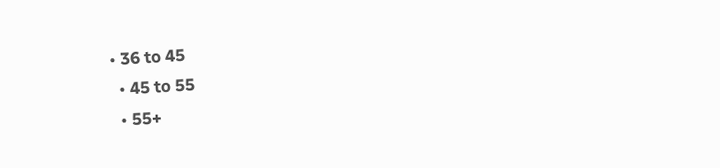• 36 to 45
  • 45 to 55
  • 55+